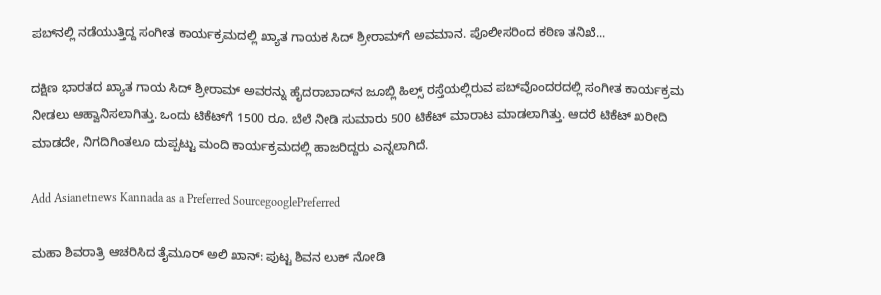ಪಬ್‌ನಲ್ಲಿ ನಡೆಯುತ್ತಿದ್ದ ಸಂಗೀತ ಕಾರ್ಯಕ್ರಮದಲ್ಲಿ ಖ್ಯಾತ ಗಾಯಕ ಸಿದ್ ಶ್ರೀರಾಮ್‌ಗೆ ಅವಮಾನ. ಪೊಲೀಸರಿಂದ ಕಠಿಣ ತನಿಖೆ...

ದಕ್ಷಿಣ ಭಾರತದ ಖ್ಯಾತ ಗಾಯ ಸಿದ್ ಶ್ರೀರಾಮ್ ಅವರನ್ನು ಹೈದರಾಬಾದ್‌ನ ಜೂಬ್ಲಿ ಹಿಲ್ಸ್ ರಸ್ತೆಯಲ್ಲಿರುವ ಪಬ್‌ವೊಂದರದಲ್ಲಿ ಸಂಗೀತ ಕಾರ್ಯಕ್ರಮ ನೀಡಲು ಆಹ್ವಾನಿಸಲಾಗಿತ್ತು. ಒಂದು ಟಿಕೆಟ್‌ಗೆ 1500 ರೂ. ಬೆಲೆ ನೀಡಿ ಸುಮಾರು 500 ಟಿಕೆಟ್ ಮಾರಾಟ ಮಾಡಲಾಗಿತ್ತು. ಆದರೆ ಟಿಕೆಟ್ ಖರೀದಿ ಮಾಡದೇ, ನಿಗದಿಗಿಂತಲೂ ದುಪ್ಪಟ್ಟು ಮಂದಿ ಕಾರ್ಯಕ್ರಮದಲ್ಲಿ ಹಾಜರಿದ್ದರು ಎನ್ನಲಾಗಿದೆ.

Add Asianetnews Kannada as a Preferred SourcegooglePreferred

ಮಹಾ ಶಿವರಾತ್ರಿ ಆಚರಿಸಿದ ತೈಮೂರ್ ಅಲಿ ಖಾನ್: ಪುಟ್ಟ ಶಿವನ ಲುಕ್ ನೋಡಿ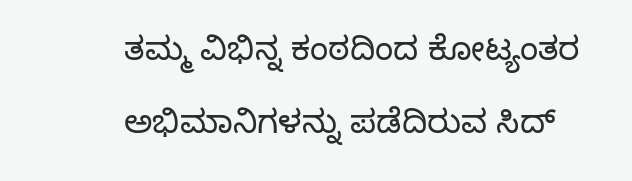ತಮ್ಮ ವಿಭಿನ್ನ ಕಂಠದಿಂದ ಕೋಟ್ಯಂತರ ಅಭಿಮಾನಿಗಳನ್ನು ಪಡೆದಿರುವ ಸಿದ್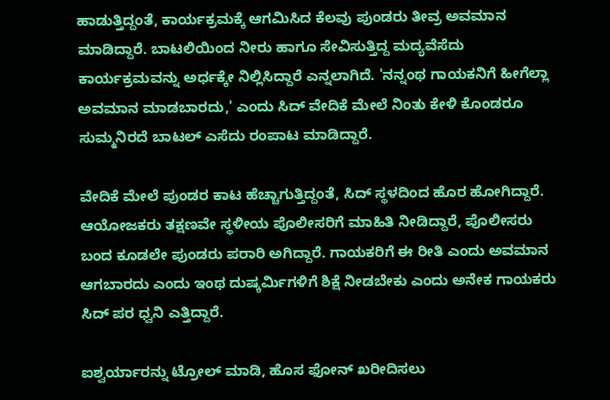ಹಾಡುತ್ತಿದ್ದಂತೆ, ಕಾರ್ಯಕ್ರಮಕ್ಕೆ ಆಗಮಿಸಿದ ಕೆಲವು ಪುಂಡರು ತೀವ್ರ ಅವಮಾನ ಮಾಡಿದ್ದಾರೆ. ಬಾಟಲಿಯಿಂದ ನೀರು ಹಾಗೂ ಸೇವಿಸುತ್ತಿದ್ದ ಮದ್ಯವೆಸೆದು ಕಾರ್ಯಕ್ರಮವನ್ನು ಅರ್ಧಕ್ಕೇ ನಿಲ್ಲಿಸಿದ್ದಾರೆ ಎನ್ನಲಾಗಿದೆ. 'ನನ್ನಂಥ ಗಾಯಕನಿಗೆ ಹೀಗೆಲ್ಲಾ ಅವಮಾನ ಮಾಡಬಾರದು,' ಎಂದು ಸಿದ್ ವೇದಿಕೆ ಮೇಲೆ ನಿಂತು ಕೇಳಿ ಕೊಂಡರೂ ಸುಮ್ಮನಿರದೆ ಬಾಟಲ್ ಎಸೆದು ರಂಪಾಟ ಮಾಡಿದ್ದಾರೆ.

ವೇದಿಕೆ ಮೇಲೆ ಪುಂಡರ ಕಾಟ ಹೆಚ್ಚಾಗುತ್ತಿದ್ದಂತೆ, ಸಿದ್ ಸ್ಥಳದಿಂದ ಹೊರ ಹೋಗಿದ್ದಾರೆ. ಆಯೋಜಕರು ತಕ್ಷಣವೇ ಸ್ಥಳೀಯ ಪೊಲೀಸರಿಗೆ ಮಾಹಿತಿ ನೀಡಿದ್ದಾರೆ, ಪೊಲೀಸರು ಬಂದ ಕೂಡಲೇ ಪುಂಡರು ಪರಾರಿ ಅಗಿದ್ದಾರೆ. ಗಾಯಕರಿಗೆ ಈ ರೀತಿ ಎಂದು ಅವಮಾನ ಆಗಬಾರದು ಎಂದು ಇಂಥ ದುಷ್ಕರ್ಮಿಗಳಿಗೆ ಶಿಕ್ಷೆ ನೀಡಬೇಕು ಎಂದು ಅನೇಕ ಗಾಯಕರು ಸಿದ್ ಪರ ಧ್ವನಿ ಎತ್ತಿದ್ದಾರೆ.

ಐಶ್ವರ್ಯಾರನ್ನು ಟ್ರೋಲ್ ಮಾಡಿ, ಹೊಸ ಫೋನ್ ಖರೀದಿಸಲು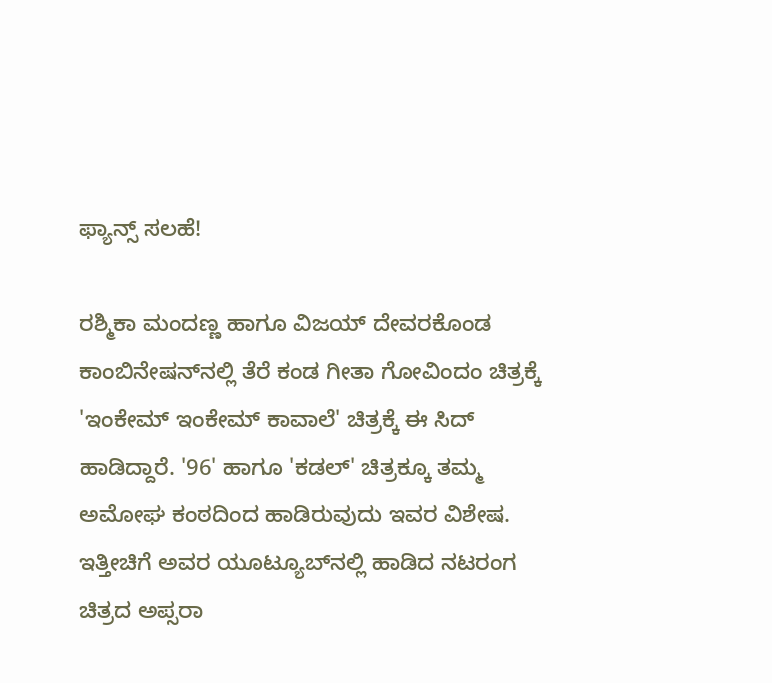ಫ್ಯಾನ್ಸ್ ಸಲಹೆ‌!

ರಶ್ಮಿಕಾ ಮಂದಣ್ಣ ಹಾಗೂ ವಿಜಯ್ ದೇವರಕೊಂಡ ಕಾಂಬಿನೇಷನ್‌ನಲ್ಲಿ ತೆರೆ ಕಂಡ ಗೀತಾ ಗೋವಿಂದಂ ಚಿತ್ರಕ್ಕೆ 'ಇಂಕೇಮ್ ಇಂಕೇಮ್ ಕಾವಾಲೆ' ಚಿತ್ರಕ್ಕೆ ಈ ಸಿದ್ ಹಾಡಿದ್ದಾರೆ. '96' ಹಾಗೂ 'ಕಡಲ್' ಚಿತ್ರಕ್ಕೂ ತಮ್ಮ ಅಮೋಘ ಕಂಠದಿಂದ ಹಾಡಿರುವುದು ಇವರ ವಿಶೇಷ. ಇತ್ತೀಚಿಗೆ ಅವರ ಯೂಟ್ಯೂಬ್‌ನಲ್ಲಿ ಹಾಡಿದ ನಟರಂಗ ಚಿತ್ರದ ಅಪ್ಸರಾ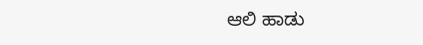ಆಲಿ ಹಾಡು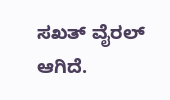ಸಖತ್ ವೈರಲ್‌ ಆಗಿದೆ.